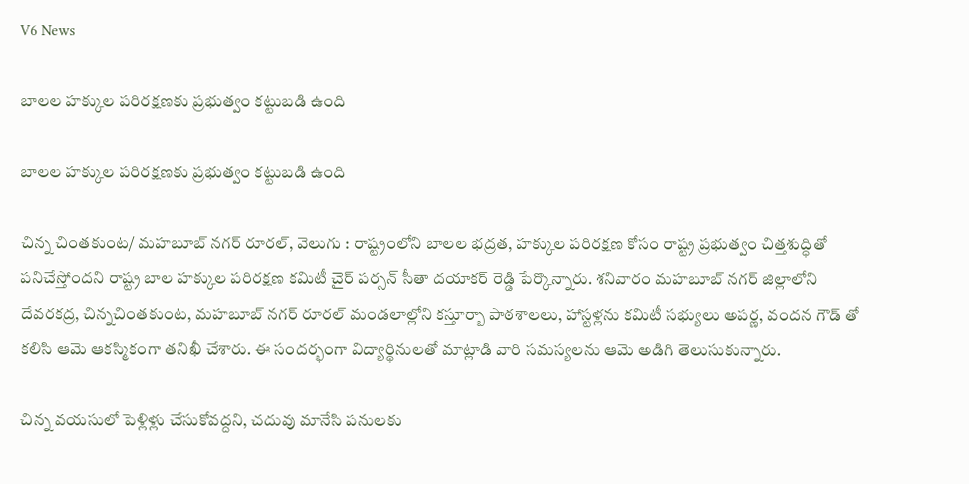V6 News

బాలల హక్కుల పరిరక్షణకు ప్రభుత్వం కట్టుబడి ఉంది

బాలల హక్కుల పరిరక్షణకు ప్రభుత్వం కట్టుబడి ఉంది

చిన్న చింతకుంట/ మహబూబ్ నగర్ రూరల్, వెలుగు : రాష్ట్రంలోని బాలల భద్రత, హక్కుల పరిరక్షణ కోసం రాష్ట్ర ప్రభుత్వం చిత్తశుద్ధితో పనిచేస్తోందని రాష్ట్ర బాల హక్కుల పరిరక్షణ కమిటీ చైర్‌‌‌‌ పర్సన్ సీతా దయాకర్ రెడ్డి పేర్కొన్నారు. శనివారం మహబూబ్ నగర్ జిల్లాలోని దేవరకద్ర, చిన్నచింతకుంట, మహబూబ్ నగర్ రూరల్ మండలాల్లోని కస్తూర్బా పాఠశాలలు, హాస్టళ్లను కమిటీ సభ్యులు అపర్ణ, వందన గౌడ్‌‌‌‌ తో కలిసి ఆమె ఆకస్మికంగా తనిఖీ చేశారు. ఈ సందర్భంగా విద్యార్థినులతో మాట్లాడి వారి సమస్యలను ఆమె అడిగి తెలుసుకున్నారు.

చిన్న వయసులో పెళ్లిళ్లు చేసుకోవద్దని, చదువు మానేసి పనులకు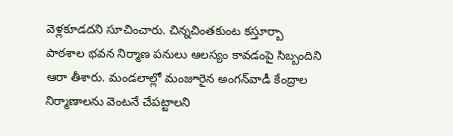వెళ్లకూడదని సూచించారు. చిన్నచింతకుంట కస్తూర్బా పాఠశాల భవన నిర్మాణ పనులు ఆలస్యం కావడంపై సిబ్బందిని ఆరా తీశారు. మండలాల్లో మంజూరైన అంగన్‌‌‌‌వాడీ కేంద్రాల నిర్మాణాలను వెంటనే చేపట్టాలని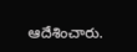ఆదేశించారు.